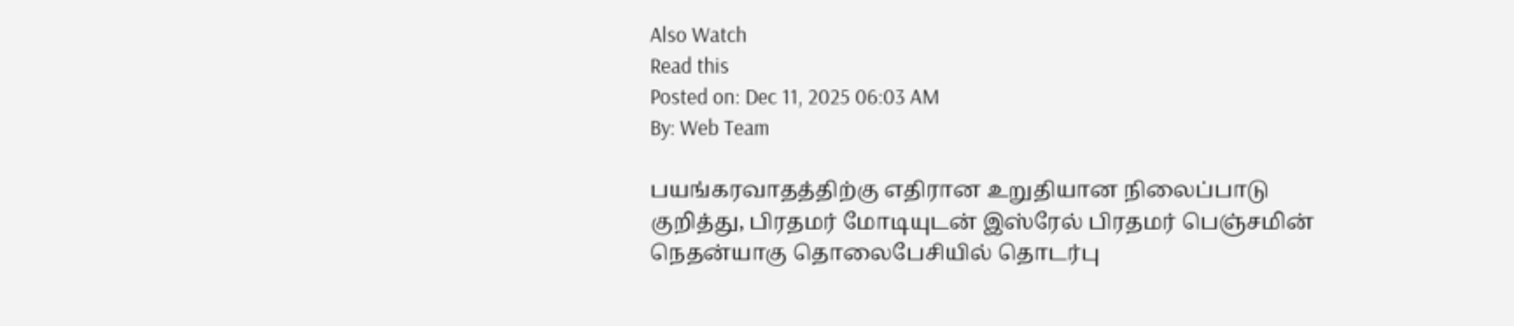Also Watch
Read this
Posted on: Dec 11, 2025 06:03 AM
By: Web Team

பயங்கரவாதத்திற்கு எதிரான உறுதியான நிலைப்பாடு குறித்து, பிரதமர் மோடியுடன் இஸ்ரேல் பிரதமர் பெஞ்சமின் நெதன்யாகு தொலைபேசியில் தொடர்பு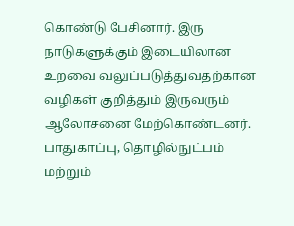கொண்டு பேசினார். இரு நாடுகளுக்கும் இடையிலான உறவை வலுப்படுத்துவதற்கான வழிகள் குறித்தும் இருவரும் ஆலோசனை மேற்கொண்டனர். பாதுகாப்பு, தொழில்நுட்பம் மற்றும்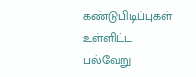கண்டுபிடிப்புகள் உள்ளிட்ட பல்வேறு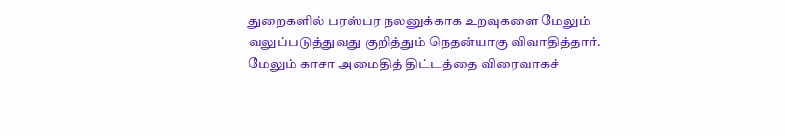துறைகளில் பரஸ்பர நலனுக்காக உறவுகளை மேலும் வலுப்படுத்துவது குறித்தும் நெதன்யாகு விவாதித்தார். மேலும் காசா அமைதித் திட்டத்தை விரைவாகச்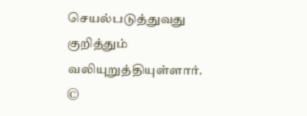செயல்படுத்துவது குறித்தும் வலியுறுத்தியுள்ளார்.
©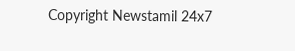Copyright Newstamil 24x7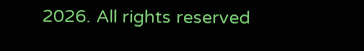2026. All rights reserved